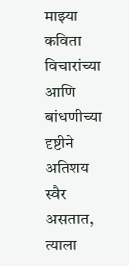माझ्या कविता विचारांच्या आणि बांधणीच्या दृष्टीने अतिशय स्वैर असतात, त्याला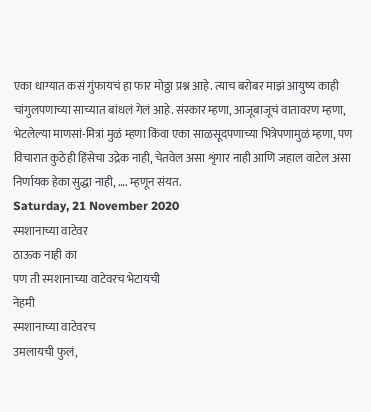एका धाग्यात कसं गुंफायचं हा फार मोठ्ठा प्रश्न आहे. त्याच बरोबर माझं आयुष्य काही चांगुलपणाच्या साच्यात बांधलं गेलं आहे. संस्कार म्हणा, आजूबाजूचं वातावरण म्हणा, भेटलेल्या माणसां-मित्रां मुळं म्हणा किंवा एका साळसूदपणाच्या भित्रेपणामुळं म्हणा, पण विचारात कुठेही हिंसेचा उद्रेक नाही, चेतवेल असा शृंगार नाही आणि जहाल वाटेल असा निर्णायक हेका सुद्धा नाही, …. म्हणून संयत.
Saturday, 21 November 2020
स्मशानाच्या वाटेवर
ठाऊक नाही का
पण ती स्मशानाच्या वाटेवरच भेटायची
नेहमी
स्मशानाच्या वाटेवरच
उमलायची फुलं,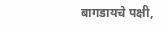बागडायचे पक्षी,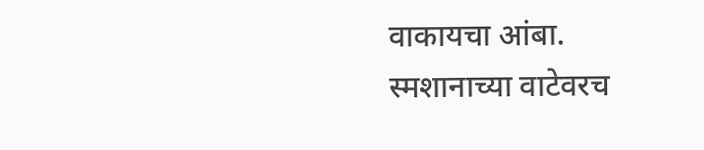वाकायचा आंबा.
स्मशानाच्या वाटेवरच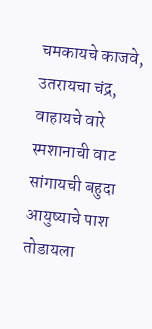चमकायचे काजवे,
उतरायचा चंद्र,
वाहायचे वारे
स्मशानाची वाट
सांगायची बहुदा
आयुष्याचे पाश तोडायला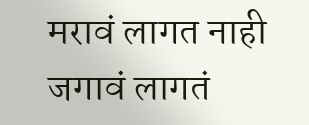मरावं लागत नाही
जगावं लागतं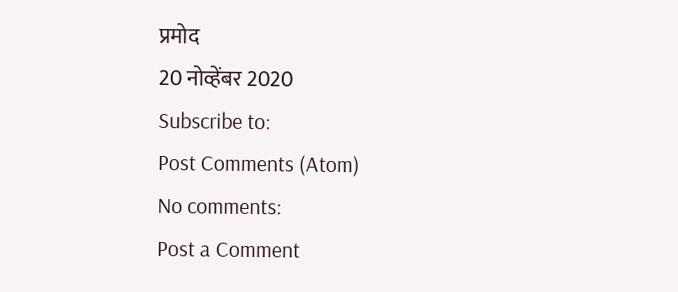प्रमोद
20 नोव्हेंबर 2020
Subscribe to:
Post Comments (Atom)
No comments:
Post a Comment